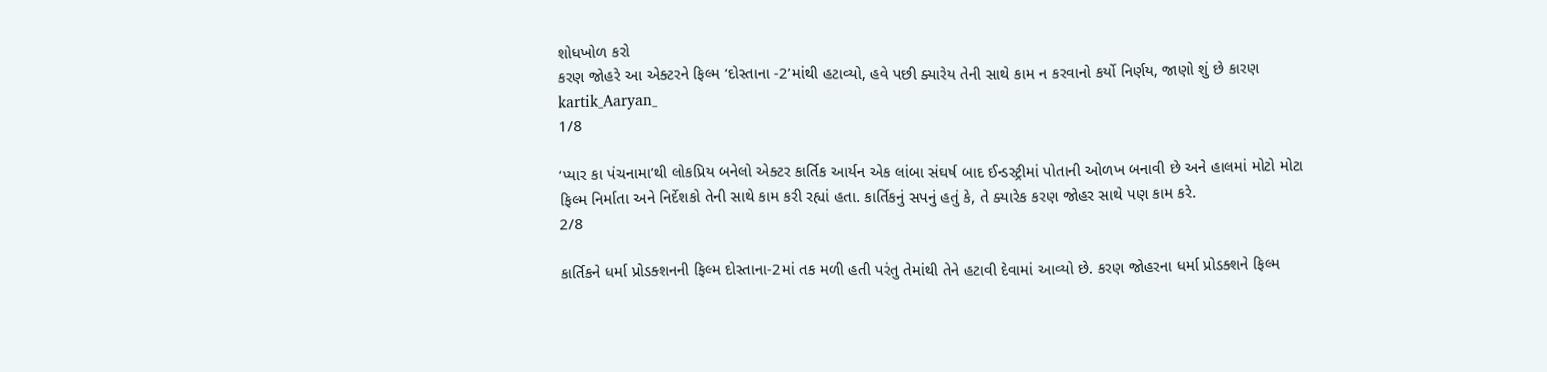શોધખોળ કરો
કરણ જોહરે આ એક્ટરને ફિલ્મ ‘દોસ્તાના -2’માંથી હટાવ્યો, હવે પછી ક્યારેય તેની સાથે કામ ન કરવાનો કર્યો નિર્ણય, જાણો શું છે કારણ
kartik_Aaryan_
1/8

‘પ્યાર કા પંચનામા’થી લોકપ્રિય બનેલો એક્ટર કાર્તિક આર્યન એક લાંબા સંઘર્ષ બાદ ઈન્ડસ્ટ્રીમાં પોતાની ઓળખ બનાવી છે અને હાલમાં મોટો મોટા ફિલ્મ નિર્માતા અને નિર્દેશકો તેની સાથે કામ કરી રહ્યાં હતા. કાર્તિકનું સપનું હતું કે, તે ક્યારેક કરણ જોહર સાથે પણ કામ કરે.
2/8

કાર્તિકને ધર્મા પ્રોડક્શનની ફિલ્મ દોસ્તાના-2માં તક મળી હતી પરંતુ તેમાંથી તેને હટાવી દેવામાં આવ્યો છે. કરણ જોહરના ધર્મા પ્રોડક્શને ફિલ્મ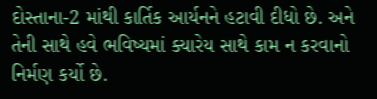દોસ્તાના-2 માંથી કાર્તિક આર્યનને હટાવી દીધો છે. અને તેની સાથે હવે ભવિષ્યમાં ક્યારેય સાથે કામ ન કરવાનો નિર્મણ કર્યો છે.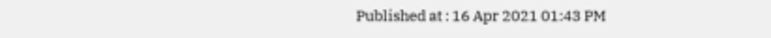Published at : 16 Apr 2021 01:43 PM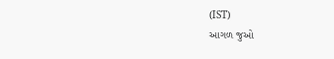(IST)
આગળ જુઓ